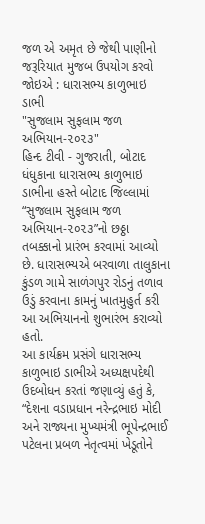જળ એ અમૃત છે જેથી પાણીનો જરૂરિયાત મુજબ ઉપયોગ કરવો જોઇએ : ધારાસભ્ય કાળુભાઇ ડાભી
"સુજલામ સુફલામ જળ અભિયાન-૨૦૨૩"
હિન્દ ટીવી - ગુજરાતી, બોટાદ
ધંધુકાના ધારાસભ્ય કાળુભાઇ ડાભીના હસ્તે બોટાદ જિલ્લામાં “સુજલામ સુફલામ જળ અભિયાન-૨૦૨૩”નો છઠ્ઠા તબક્કાનો પ્રારંભ કરવામાં આવ્યો છે. ધારાસભ્યએ બરવાળા તાલુકાના કુંડળ ગામે સાળંગપુર રોડનું તળાવ ઉડું કરવાના કામનું ખાતમુહુર્ત કરી આ અભિયાનનો શુભારંભ કરાવ્યો હતો.
આ કાર્યક્રમ પ્રસંગે ધારાસભ્ય કાળુભાઇ ડાભીએ અધ્યક્ષપદેથી ઉદબોધન કરતાં જણાવ્યું હતું કે, “દેશના વડાપ્રધાન નરેન્દ્રભાઇ મોદી અને રાજ્યના મુખ્યમંત્રી ભૂપેન્દ્રભાઈ પટેલના પ્રબળ નેતૃત્વમાં ખેડૂતોને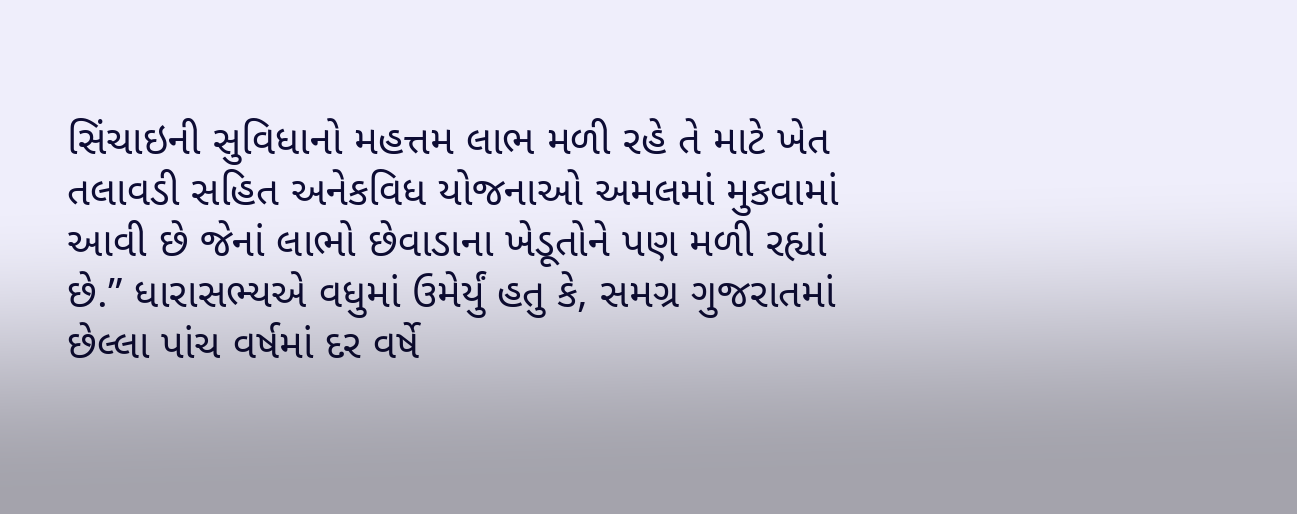સિંચાઇની સુવિધાનો મહત્તમ લાભ મળી રહે તે માટે ખેત તલાવડી સહિત અનેકવિધ યોજનાઓ અમલમાં મુકવામાં આવી છે જેનાં લાભો છેવાડાના ખેડૂતોને પણ મળી રહ્યાં છે.” ધારાસભ્યએ વધુમાં ઉમેર્યું હતુ કે, સમગ્ર ગુજરાતમાં છેલ્લા પાંચ વર્ષમાં દર વર્ષે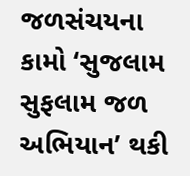જળસંચયના કામો ‘સુજલામ સુફલામ જળ અભિયાન’ થકી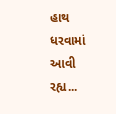હાથ ધરવામાં આવી રહ્ય...